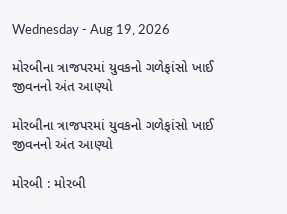Wednesday - Aug 19, 2026

મોરબીના ત્રાજપરમાં યુવકનો ગળેફાંસો ખાઈ જીવનનો અંત આણ્યો

મોરબીના ત્રાજપરમાં યુવકનો ગળેફાંસો ખાઈ જીવનનો અંત આણ્યો

મોરબી : મોરબી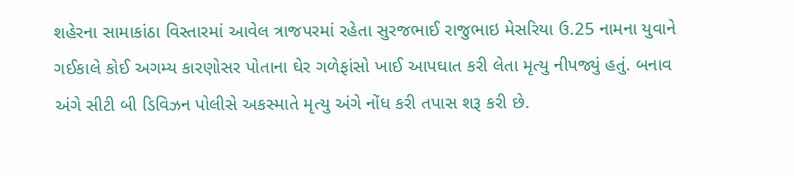શહેરના સામાકાંઠા વિસ્તારમાં આવેલ ત્રાજપરમાં રહેતા સુરજભાઈ રાજુભાઇ મેસરિયા ઉ.25 નામના યુવાને ગઈકાલે કોઈ અગમ્ય કારણોસર પોતાના ઘેર ગળેફાંસો ખાઈ આપઘાત કરી લેતા મૃત્યુ નીપજ્યું હતું. બનાવ અંગે સીટી બી ડિવિઝન પોલીસે અકસ્માતે મૃત્યુ અંગે નોંધ કરી તપાસ શરૂ કરી છે.